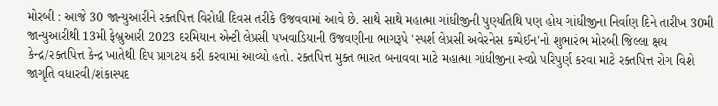મોરબી : આજે 30 જાન્યુઆરીને રક્તપિત્ત વિરોધી દિવસ તરીકે ઉજવવામાં આવે છે. સાથે સાથે મહાત્મા ગાંધીજીની પુણ્યતિથિ પણ હોય ગાંધીજીના નિર્વાણ દિને તારીખ 30મી જાન્યુઆરીથી 13મી ફેબ્રુઆરી 2023 દરમિયાન એન્ટી લેપ્રસી પખવાડિયાની ઉજવણીના ભાગરૂપે 'સ્પર્શ લેપ્રસી અવેરનેસ કમ્પેઈન'નો શુભારંભ મોરબી જિલ્લા ક્ષય કેન્દ્ર/રક્તપિત્ત કેન્દ્ર ખાતેથી દિપ પ્રાગટય કરી કરવામાં આવ્યો હતો. રક્તપિત્ત મુક્ત ભારત બનાવવા માટે મહાત્મા ગાંધીજીના સ્વપ્ને પરિપુર્ણ કરવા માટે રક્તપિત્ત રોગ વિશે જાગૃતિ વધારવી/શંકાસ્પદ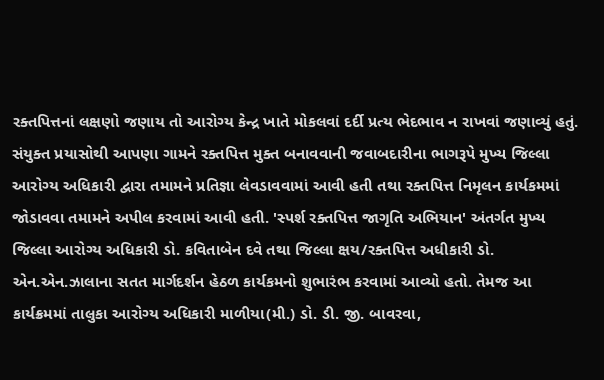રક્તપિત્તનાં લક્ષણો જણાય તો આરોગ્ય કેન્દ્ર ખાતે મોકલવાં દર્દી પ્રત્ય ભેદભાવ ન રાખવાં જણાવ્યું હતું. સંયુક્ત પ્રયાસોથી આપણા ગામને રક્તપિત્ત મુક્ત બનાવવાની જવાબદારીના ભાગરૂપે મુખ્ય જિલ્લા આરોગ્ય અધિકારી દ્વારા તમામને પ્રતિજ્ઞા લેવડાવવામાં આવી હતી તથા રક્તપિત્ત નિમૃલન કાર્યકમમાં જોડાવવા તમામને અપીલ કરવામાં આવી હતી. 'સ્પર્શ રક્તપિત્ત જાગૃતિ અભિયાન' અંતર્ગત મુખ્ય જિલ્લા આરોગ્ય અધિકારી ડો. કવિતાબેન દવે તથા જિલ્લા ક્ષય/રક્તપિત્ત અધીકારી ડો. એન.એન.ઝાલાના સતત માર્ગદર્શન હેઠળ કાર્યકમનો શુભારંભ કરવામાં આવ્યો હતો. તેમજ આ કાર્યક્રમમાં તાલુકા આરોગ્ય અધિકારી માળીયા(મી.) ડો. ડી. જી. બાવરવા,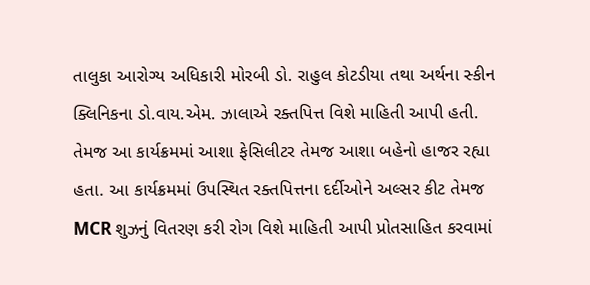તાલુકા આરોગ્ય અધિકારી મોરબી ડો. રાહુલ કોટડીયા તથા અર્થના સ્કીન ક્લિનિકના ડો.વાય.એમ. ઝાલાએ રક્તપિત્ત વિશે માહિતી આપી હતી. તેમજ આ કાર્યક્રમમાં આશા ફેસિલીટર તેમજ આશા બહેનો હાજર રહ્યા હતા. આ કાર્યક્રમમાં ઉપસ્થિત રક્તપિત્તના દર્દીઓને અલ્સર કીટ તેમજ MCR શુઝનું વિતરણ કરી રોગ વિશે માહિતી આપી પ્રોતસાહિત કરવામાં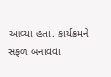આવ્યા હતા. કાર્યક્રમને સફળ બનાવવા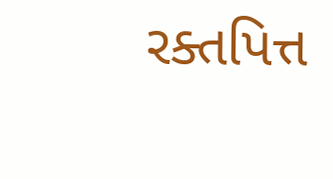રક્તપિત્ત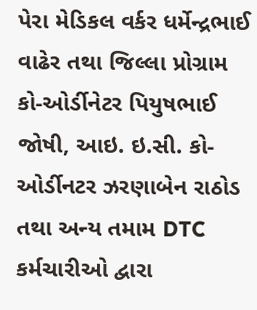પેરા મેડિકલ વર્કર ધર્મેન્દ્રભાઈ વાઢેર તથા જિલ્લા પ્રોગ્રામ કો-ઓર્ડીનેટર પિયુષભાઈ જોષી, આઇ. ઇ.સી. કો-ઓર્ડીનટર ઝરણાબેન રાઠોડ તથા અન્ય તમામ DTC કર્મચારીઓ દ્વારા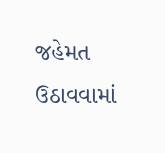જહેમત ઉઠાવવામાં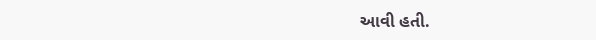આવી હતી.